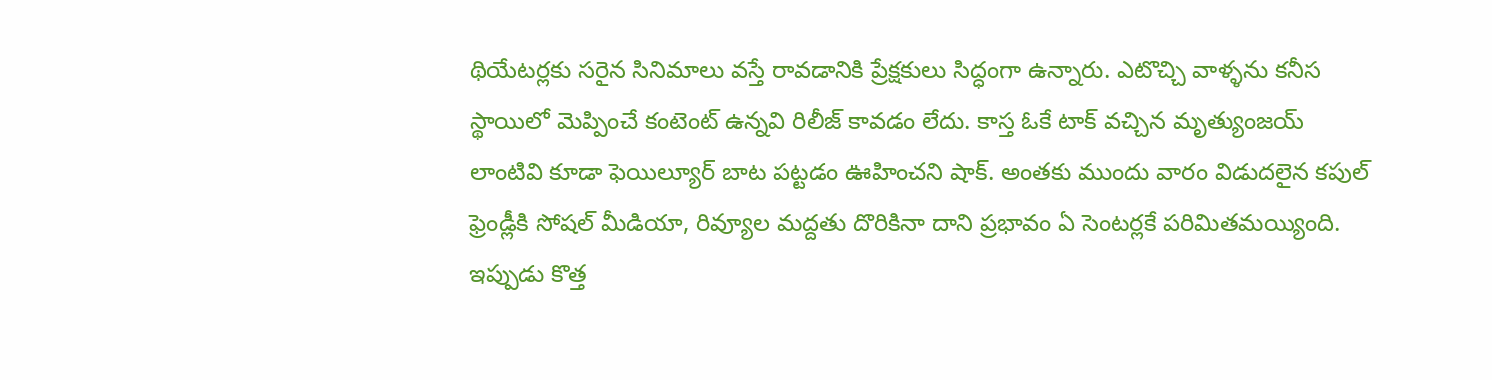థియేటర్లకు సరైన సినిమాలు వస్తే రావడానికి ప్రేక్షకులు సిద్ధంగా ఉన్నారు. ఎటొచ్చి వాళ్ళను కనీస స్థాయిలో మెప్పించే కంటెంట్ ఉన్నవి రిలీజ్ కావడం లేదు. కాస్త ఓకే టాక్ వచ్చిన మృత్యుంజయ్ లాంటివి కూడా ఫెయిల్యూర్ బాట పట్టడం ఊహించని షాక్. అంతకు ముందు వారం విడుదలైన కపుల్ ఫ్రెండ్లీకి సోషల్ మీడియా, రివ్యూల మద్దతు దొరికినా దాని ప్రభావం ఏ సెంటర్లకే పరిమితమయ్యింది. ఇప్పుడు కొత్త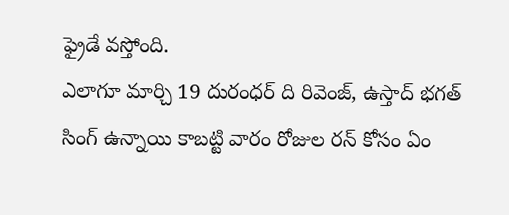ఫ్రైడే వస్తోంది.
ఎలాగూ మార్చి 19 దురంధర్ ది రివెంజ్, ఉస్తాద్ భగత్ సింగ్ ఉన్నాయి కాబట్టి వారం రోజుల రన్ కోసం ఏం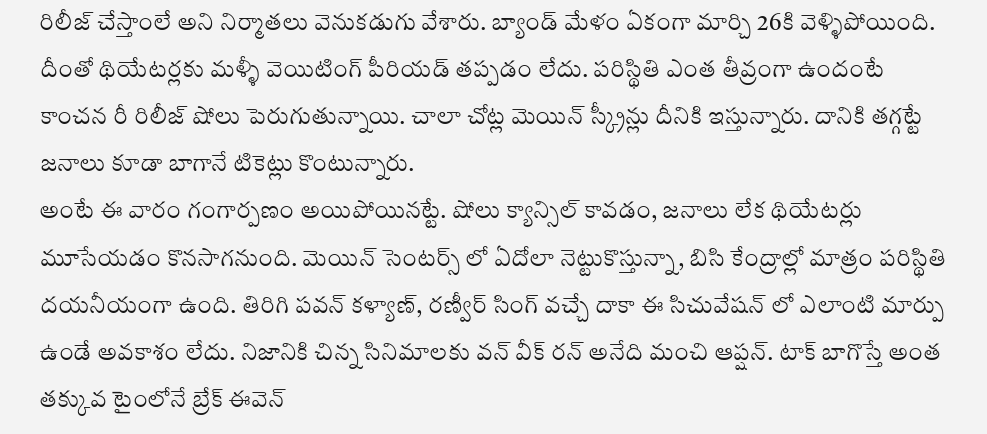రిలీజ్ చేస్తాంలే అని నిర్మాతలు వెనుకడుగు వేశారు. బ్యాండ్ మేళం ఏకంగా మార్చి 26కి వెళ్ళిపోయింది. దీంతో థియేటర్లకు మళ్ళీ వెయిటింగ్ పీరియడ్ తప్పడం లేదు. పరిస్థితి ఎంత తీవ్రంగా ఉందంటే కాంచన రీ రిలీజ్ షోలు పెరుగుతున్నాయి. చాలా చోట్ల మెయిన్ స్క్రీన్లు దీనికి ఇస్తున్నారు. దానికి తగ్గట్టే జనాలు కూడా బాగానే టికెట్లు కొంటున్నారు.
అంటే ఈ వారం గంగార్పణం అయిపోయినట్టే. షోలు క్యాన్సిల్ కావడం, జనాలు లేక థియేటర్లు మూసేయడం కొనసాగనుంది. మెయిన్ సెంటర్స్ లో ఏదోలా నెట్టుకొస్తున్నా, బిసి కేంద్రాల్లో మాత్రం పరిస్థితి దయనీయంగా ఉంది. తిరిగి పవన్ కళ్యాణ్, రణ్వీర్ సింగ్ వచ్చే దాకా ఈ సిచువేషన్ లో ఎలాంటి మార్పు ఉండే అవకాశం లేదు. నిజానికి చిన్న సినిమాలకు వన్ వీక్ రన్ అనేది మంచి ఆప్షన్. టాక్ బాగొస్తే అంత తక్కువ టైంలోనే బ్రేక్ ఈవెన్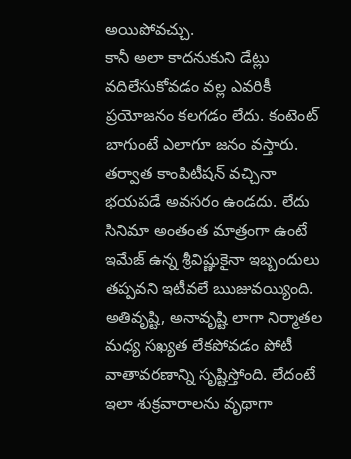అయిపోవచ్చు.
కానీ అలా కాదనుకుని డేట్లు వదిలేసుకోవడం వల్ల ఎవరికీ ప్రయోజనం కలగడం లేదు. కంటెంట్ బాగుంటే ఎలాగూ జనం వస్తారు. తర్వాత కాంపిటీషన్ వచ్చినా భయపడే అవసరం ఉండదు. లేదు సినిమా అంతంత మాత్రంగా ఉంటే ఇమేజ్ ఉన్న శ్రీవిష్ణుకైనా ఇబ్బందులు తప్పవని ఇటీవలే ఋజువయ్యింది. అతివృష్టి, అనావృష్టి లాగా నిర్మాతల మధ్య సఖ్యత లేకపోవడం పోటీ వాతావరణాన్ని సృష్టిస్తోంది. లేదంటే ఇలా శుక్రవారాలను వృథాగా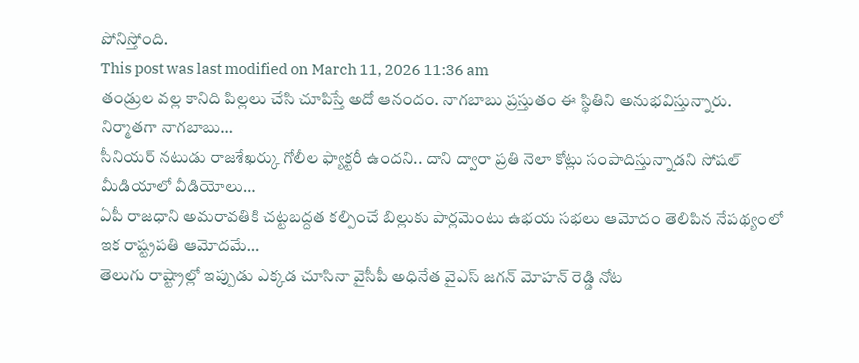పోనిస్తోంది.
This post was last modified on March 11, 2026 11:36 am
తండ్రుల వల్ల కానిది పిల్లలు చేసి చూపిస్తే అదో ఆనందం. నాగబాబు ప్రస్తుతం ఈ స్థితిని అనుభవిస్తున్నారు. నిర్మాతగా నాగబాబు…
సీనియర్ నటుడు రాజశేఖర్కు గోలీల ఫ్యాక్టరీ ఉందని.. దాని ద్వారా ప్రతి నెలా కోట్లు సంపాదిస్తున్నాడని సోషల్ మీడియాలో వీడియోలు…
ఏపీ రాజధాని అమరావతికి చట్టబద్దత కల్పించే బిల్లుకు పార్లమెంటు ఉభయ సభలు ఆమోదం తెలిపిన నేపథ్యంలో ఇక రాష్ట్రపతి ఆమోదమే…
తెలుగు రాష్ట్రాల్లో ఇప్పుడు ఎక్కడ చూసినా వైసీపీ అధినేత వైఎస్ జగన్ మోహన్ రెడ్డి నోట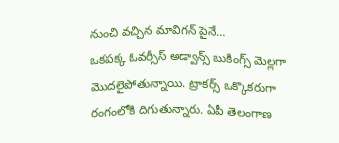నుంచి వచ్చిన మావిగన్ పైనే…
ఒకపక్క ఓవర్సీస్ అడ్వాన్స్ బుకింగ్స్ మెల్లగా మొదలైపోతున్నాయి. ట్రాకర్స్ ఒక్కొకరుగా రంగంలోకి దిగుతున్నారు. ఏపీ తెలంగాణ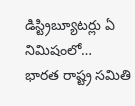డిస్ట్రిబ్యూటర్లు ఏ నిమిషంలో…
భారత రాష్ట్ర సమితి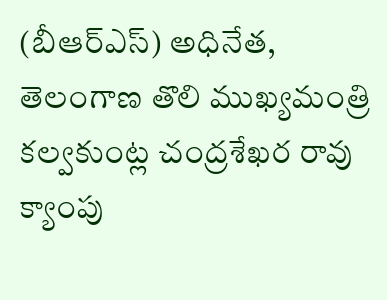(బీఆర్ఎస్) అధినేత, తెలంగాణ తొలి ముఖ్యమంత్రి కల్వకుంట్ల చంద్రశేఖర రావు క్యాంపు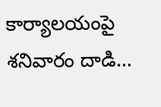కార్యాలయంపై శనివారం దాడి…